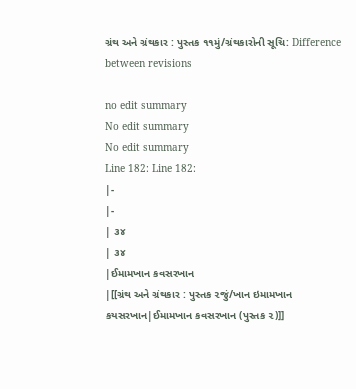ગ્રંથ અને ગ્રંથકાર : પુસ્તક ૧૧મું/ગ્રંથકારોની સૂચિ: Difference between revisions

no edit summary
No edit summary
No edit summary
Line 182: Line 182:
|-
|-
| ૩૪
| ૩૪
|ઈમામખાન કવસરખાન
|[[ગ્રંથ અને ગ્રંથકાર : પુસ્તક ૨જું/ખાન ઇમામખાન કયસરખાન|ઈમામખાન કવસરખાન (પુસ્તક ૨)]]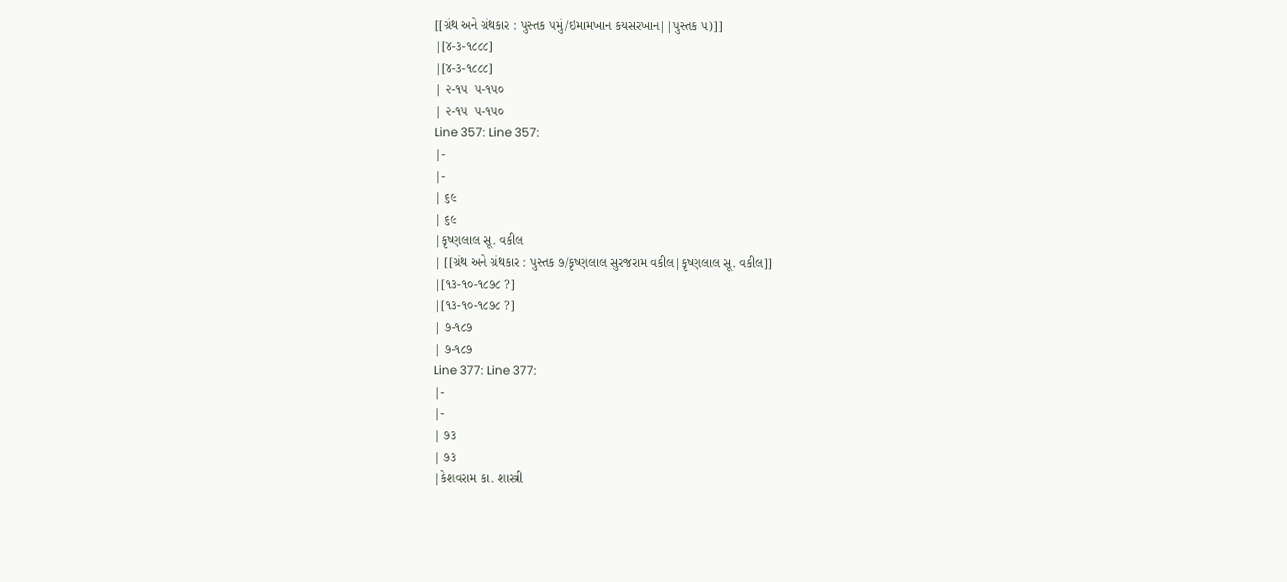[[ગ્રંથ અને ગ્રંથકાર : પુસ્તક ૫મું/ઇમામખાન કયસરખાન||પુસ્તક ૫)]]
|[૪-૩-૧૮૮૮]
|[૪-૩-૧૮૮૮]
| ૨-૧૫  ૫-૧૫૦
| ૨-૧૫  ૫-૧૫૦
Line 357: Line 357:
|-
|-
| ૬૯
| ૬૯
|કૃષ્ણલાલ સૂ. વકીલ
| [[ગ્રંથ અને ગ્રંથકાર : પુસ્તક ૭/કૃષ્ણલાલ સુરજરામ વકીલ|કૃષ્ણલાલ સૂ. વકીલ]]
|[૧૩-૧૦-૧૮૭૮ ?]
|[૧૩-૧૦-૧૮૭૮ ?]
| ૭-૧૮૭
| ૭-૧૮૭
Line 377: Line 377:
|-
|-
| ૭૩
| ૭૩
|કેશવરામ કા. શાસ્ત્રી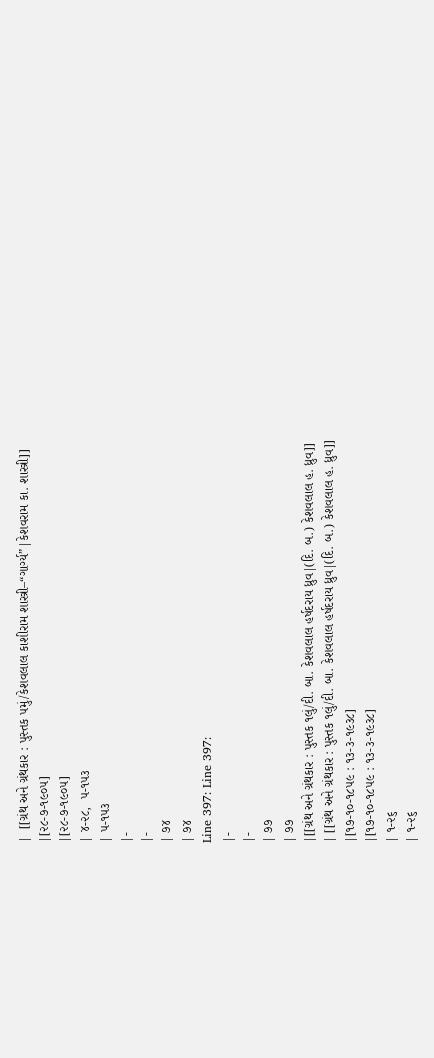|  [[ગ્રંથ અને ગ્રંથકાર : પુસ્તક ૫મું/કેશવલાલ કાશીરામ શાસ્ત્રી–“ગાર્ગ્ય”|કેશવરામ કા. શાસ્ત્રી]]
|[૨૮-૭-૧૯૦૫]
|[૨૮-૭-૧૯૦૫]
| ૪-૨૮,  ૫-૧૫૩
| ૫-૧૫૩
|-
|-
| ૭૪
| ૭૪
Line 397: Line 397:
|-
|-
| ૭૭
| ૭૭
|[[ગ્રંથ અને ગ્રંથકાર : પુસ્તક ૧લું/દી. બા. કેશવલાલ હર્ષદરાય ધ્રુવ|(દિ. બ.) કેશવલાલ હ. ધ્રુવ]]
| [[ગ્રંથ અને ગ્રંથકાર : પુસ્તક ૧લું/દી. બા. કેશવલાલ હર્ષદરાય ધ્રુવ|(દિ. બ.) કેશવલાલ હ. ધ્રુવ]]
|[૧૭-૧૦-૧૮૫૯ : ૧૩-૩-૧૯૩૮]
|[૧૭-૧૦-૧૮૫૯ : ૧૩-૩-૧૯૩૮]
| ૧-૨૬
| ૧-૨૬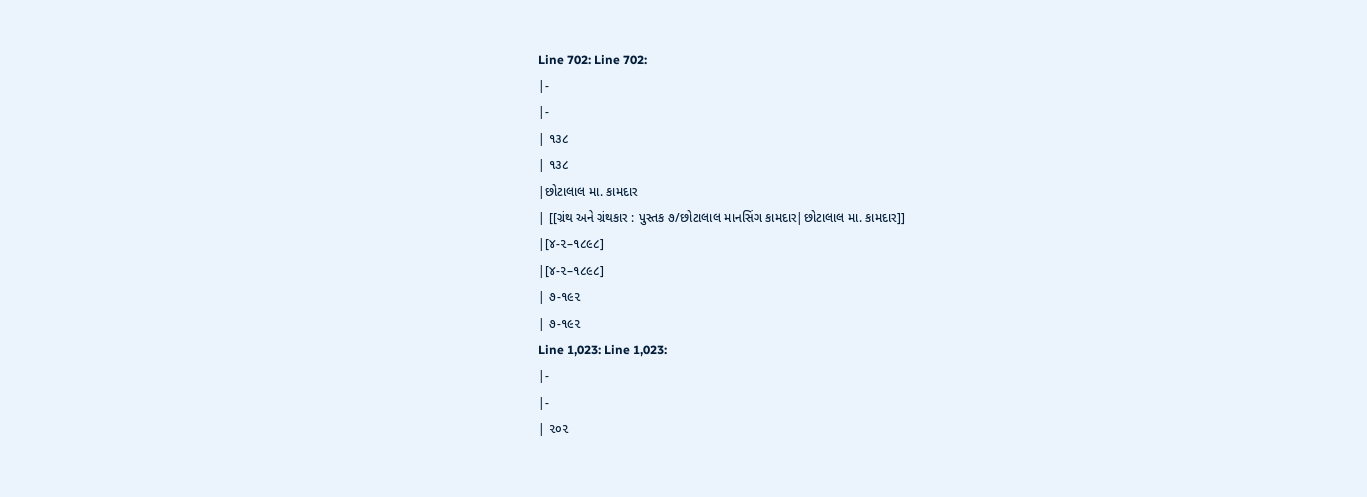Line 702: Line 702:
|-
|-
| ૧૩૮
| ૧૩૮
|છોટાલાલ મા. કામદાર
| [[ગ્રંથ અને ગ્રંથકાર : પુસ્તક ૭/છોટાલાલ માનસિંગ કામદાર|છોટાલાલ મા. કામદાર]]
|[૪-૨–૧૮૯૮]
|[૪-૨–૧૮૯૮]
| ૭-૧૯૨
| ૭-૧૯૨
Line 1,023: Line 1,023:
|-
|-
| ૨૦૨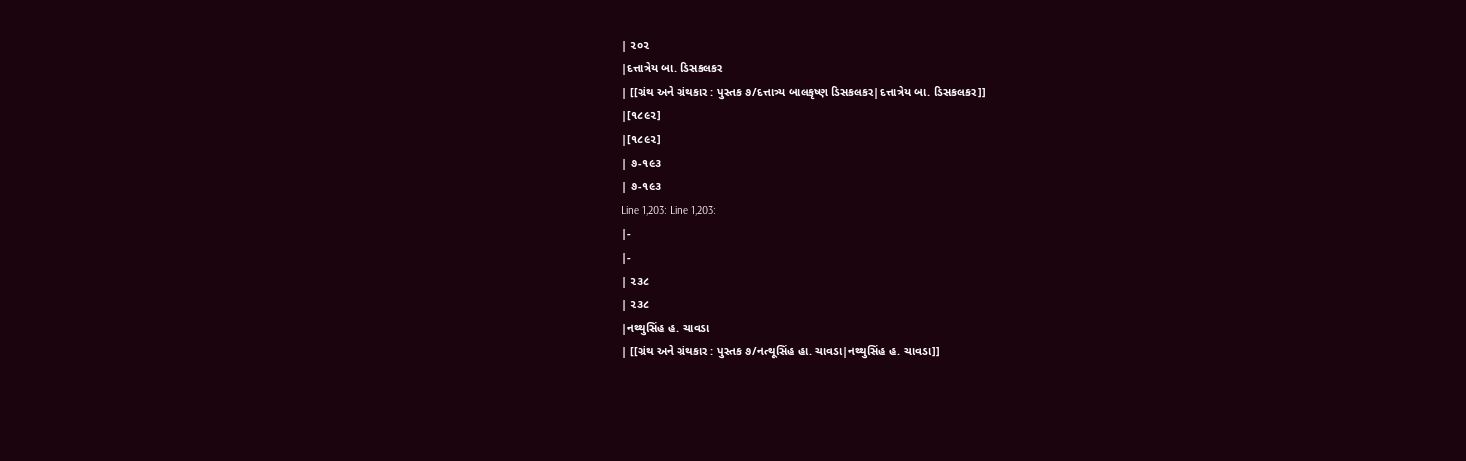| ૨૦૨
|દત્તાત્રેય બા. ડિસકલકર
| [[ગ્રંથ અને ગ્રંથકાર : પુસ્તક ૭/દત્તાત્ર્ય બાલકૃષ્ણ ડિસકલકર|દત્તાત્રેય બા. ડિસકલકર]]
|[૧૮૯૨]
|[૧૮૯૨]
| ૭-૧૯૩
| ૭-૧૯૩
Line 1,203: Line 1,203:
|-
|-
| ૨૩૮
| ૨૩૮
|નથ્થુસિંહ હ. ચાવડા
| [[ગ્રંથ અને ગ્રંથકાર : પુસ્તક ૭/નત્થૂસિંહ હા. ચાવડા|નથ્થુસિંહ હ. ચાવડા]]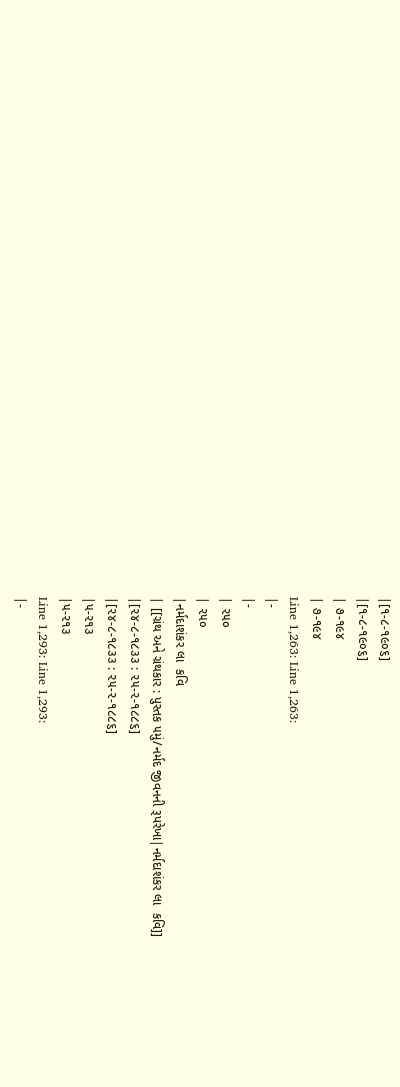|[૧-૮-૧૯૦૬]
|[૧-૮-૧૯૦૬]
| ૭-૧૯૪
| ૭-૧૯૪
Line 1,263: Line 1,263:
|-
|-
| ૨૫૦
| ૨૫૦
|નર્મદાશંકર લા  કવિ
| [[ગ્રંથ અને ગ્રંથકાર : પુસ્તક ૫મું/નર્મદ જીવનની રૂપરેખા|નર્મદાશંકર લા  કવિ]]
|[૨૪-૮-૧૮૩૩ : ૨૫-૨-૧૮૮૬]
|[૨૪-૮-૧૮૩૩ : ૨૫-૨-૧૮૮૬]
|૫-૨૧૩
|૫-૨૧૩
Line 1,293: Line 1,293:
|-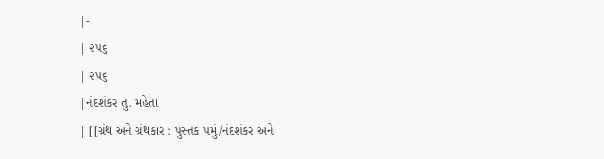|-
| ૨૫૬
| ૨૫૬
|નંદશંકર તુ. મહેતા
| [[ગ્રંથ અને ગ્રંથકાર : પુસ્તક ૫મું/નંદશંકર અને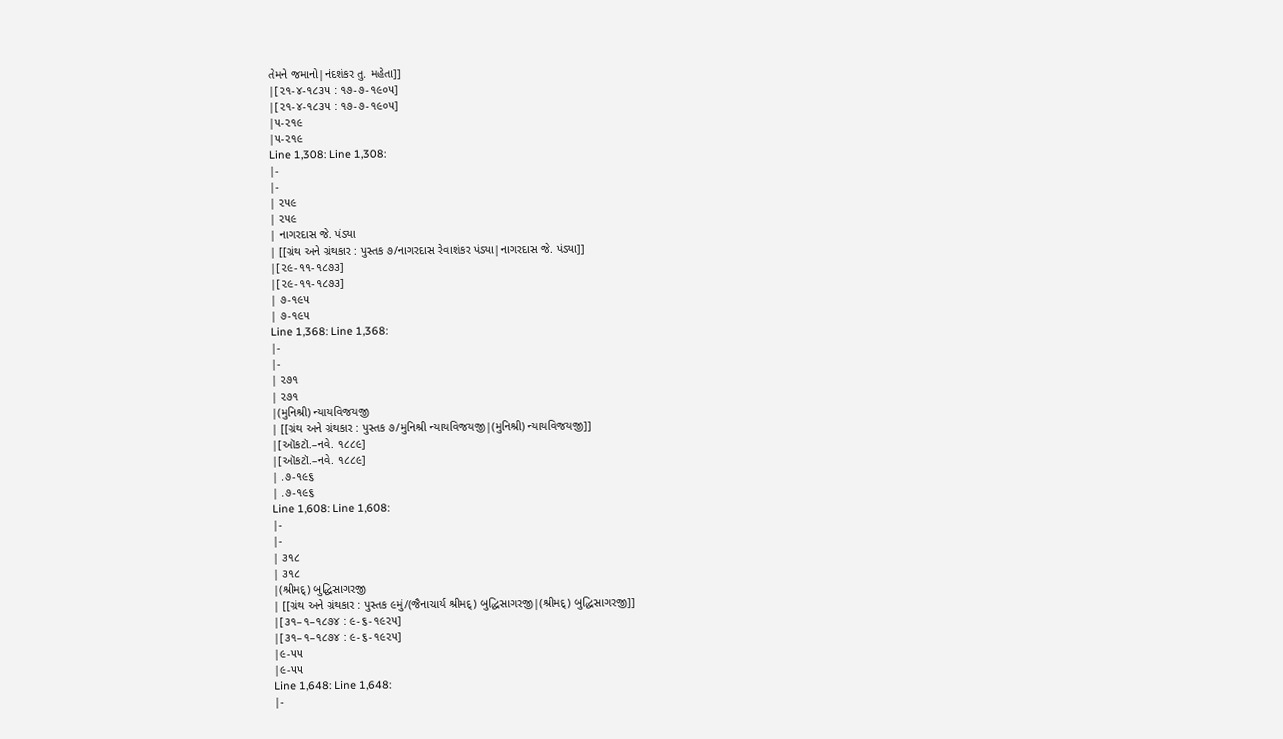તેમને જમાનો|નંદશંકર તુ. મહેતા]]
|[૨૧-૪-૧૮૩૫ : ૧૭-૭-૧૯૦૫]
|[૨૧-૪-૧૮૩૫ : ૧૭-૭-૧૯૦૫]
|૫-૨૧૯
|૫-૨૧૯
Line 1,308: Line 1,308:
|-
|-
| ૨૫૯
| ૨૫૯
| નાગરદાસ જે. પંડ્યા
| [[ગ્રંથ અને ગ્રંથકાર : પુસ્તક ૭/નાગરદાસ રેવાશંકર પંડ્યા|નાગરદાસ જે. પંડ્યા]]
|[૨૯-૧૧-૧૮૭૩]
|[૨૯-૧૧-૧૮૭૩]
| ૭-૧૯૫
| ૭-૧૯૫
Line 1,368: Line 1,368:
|-
|-
| ૨૭૧
| ૨૭૧
|(મુનિશ્રી) ન્યાયવિજયજી
| [[ગ્રંથ અને ગ્રંથકાર : પુસ્તક ૭/મુનિશ્રી ન્યાયવિજયજી|(મુનિશ્રી) ન્યાયવિજયજી]]
|[ઑકટૉ.–નવે. ૧૮૮૯]
|[ઑકટૉ.–નવે. ૧૮૮૯]
| .૭-૧૯૬
| .૭-૧૯૬
Line 1,608: Line 1,608:
|-
|-
| ૩૧૮
| ૩૧૮
|(શ્રીમદ્) બુદ્ધિસાગરજી
| [[ગ્રંથ અને ગ્રંથકાર : પુસ્તક ૯મું/(જૈનાચાર્ય શ્રીમદ્) બુદ્ધિસાગરજી|(શ્રીમદ્) બુદ્ધિસાગરજી]]
|[૩૧–૧–૧૮૭૪ : ૯-૬-૧૯૨૫]
|[૩૧–૧–૧૮૭૪ : ૯-૬-૧૯૨૫]
|૯-૫૫
|૯-૫૫
Line 1,648: Line 1,648:
|-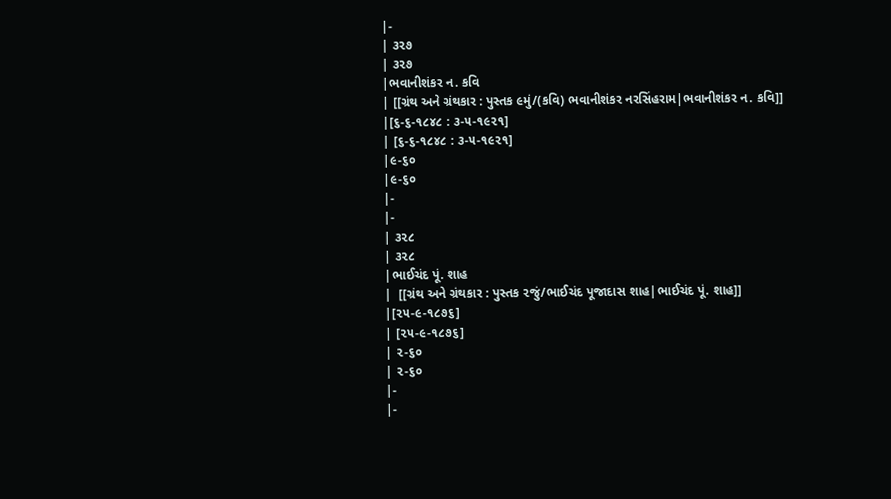|-
| ૩૨૭
| ૩૨૭
|ભવાનીશંકર ન. કવિ
| [[ગ્રંથ અને ગ્રંથકાર : પુસ્તક ૯મું/(કવિ) ભવાનીશંકર નરસિંહરામ|ભવાનીશંકર ન. કવિ]]
|[૬-૬-૧૮૪૮ : ૩-૫-૧૯૨૧]
| [૬-૬-૧૮૪૮ : ૩-૫-૧૯૨૧]
|૯-૬૦
|૯-૬૦
|-
|-
| ૩૨૮
| ૩૨૮
|ભાઈચંદ પૂં. શાહ
|  [[ગ્રંથ અને ગ્રંથકાર : પુસ્તક ૨જું/ભાઈચંદ પૂજાદાસ શાહ|ભાઈચંદ પૂં. શાહ]]
|[૨૫-૯-૧૮૭૬]
| [૨૫-૯-૧૮૭૬]
| ૨-૬૦
| ૨-૬૦
|-
|-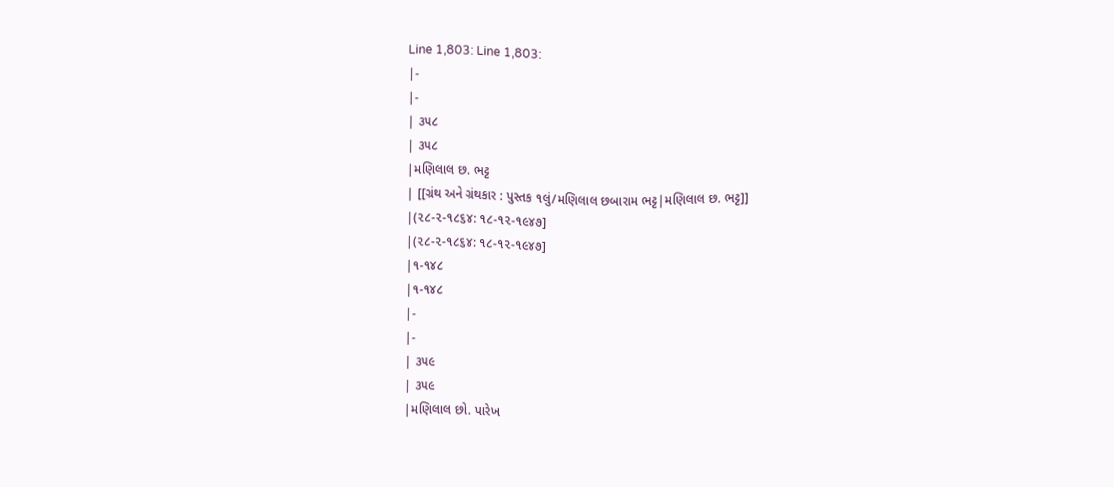Line 1,803: Line 1,803:
|-
|-
| ૩૫૮
| ૩૫૮
|મણિલાલ છ. ભટ્ટ
| [[ગ્રંથ અને ગ્રંથકાર : પુસ્તક ૧લું/મણિલાલ છબારામ ભટ્ટ|મણિલાલ છ. ભટ્ટ]]
|(૨૮-૨-૧૮૬૪: ૧૮-૧૨-૧૯૪૭]
|(૨૮-૨-૧૮૬૪: ૧૮-૧૨-૧૯૪૭]
|૧-૧૪૮
|૧-૧૪૮
|-
|-
| ૩૫૯
| ૩૫૯
|મણિલાલ છો. પારેખ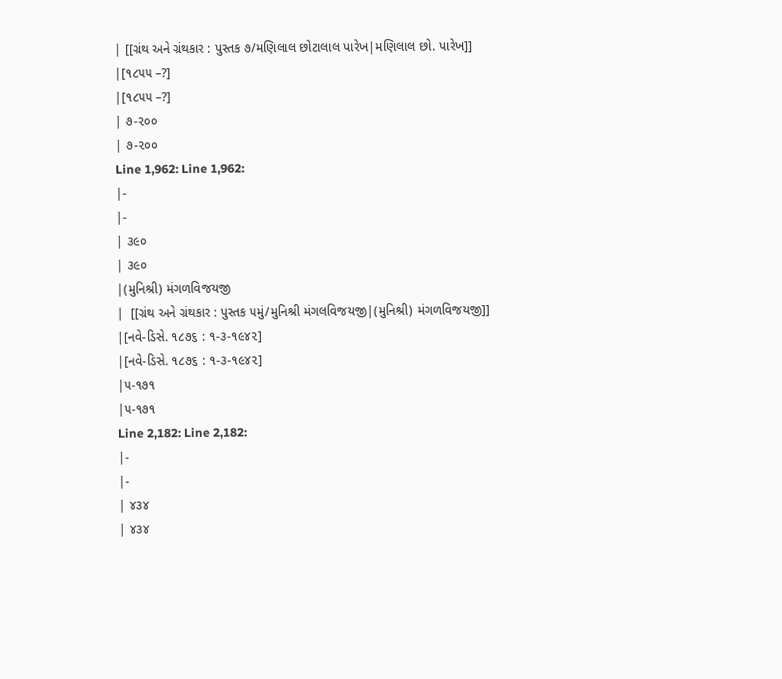| [[ગ્રંથ અને ગ્રંથકાર : પુસ્તક ૭/મણિલાલ છોટાલાલ પારેખ|મણિલાલ છો. પારેખ]]
|[૧૮૫૫ –?]
|[૧૮૫૫ –?]
| ૭-૨૦૦
| ૭-૨૦૦
Line 1,962: Line 1,962:
|-
|-
| ૩૯૦
| ૩૯૦
|(મુનિશ્રી) મંગળવિજયજી
|  [[ગ્રંથ અને ગ્રંથકાર : પુસ્તક ૫મું/મુનિશ્રી મંગલવિજયજી|(મુનિશ્રી) મંગળવિજયજી]]
|[નવે-ડિસે. ૧૮૭૬ : ૧-૩-૧૯૪૨]
|[નવે-ડિસે. ૧૮૭૬ : ૧-૩-૧૯૪૨]
|૫-૧૭૧
|૫-૧૭૧
Line 2,182: Line 2,182:
|-
|-
| ૪૩૪
| ૪૩૪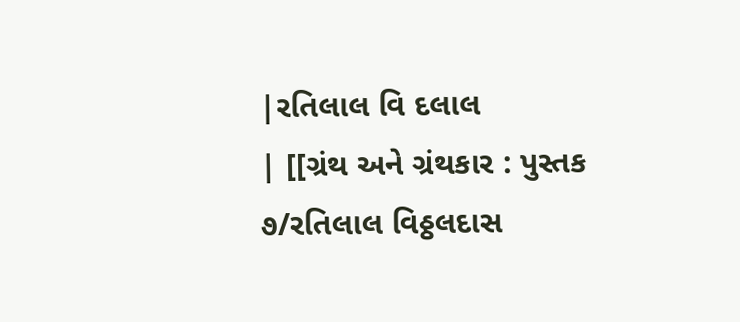|રતિલાલ વિ દલાલ
| [[ગ્રંથ અને ગ્રંથકાર : પુસ્તક ૭/રતિલાલ વિઠ્ઠલદાસ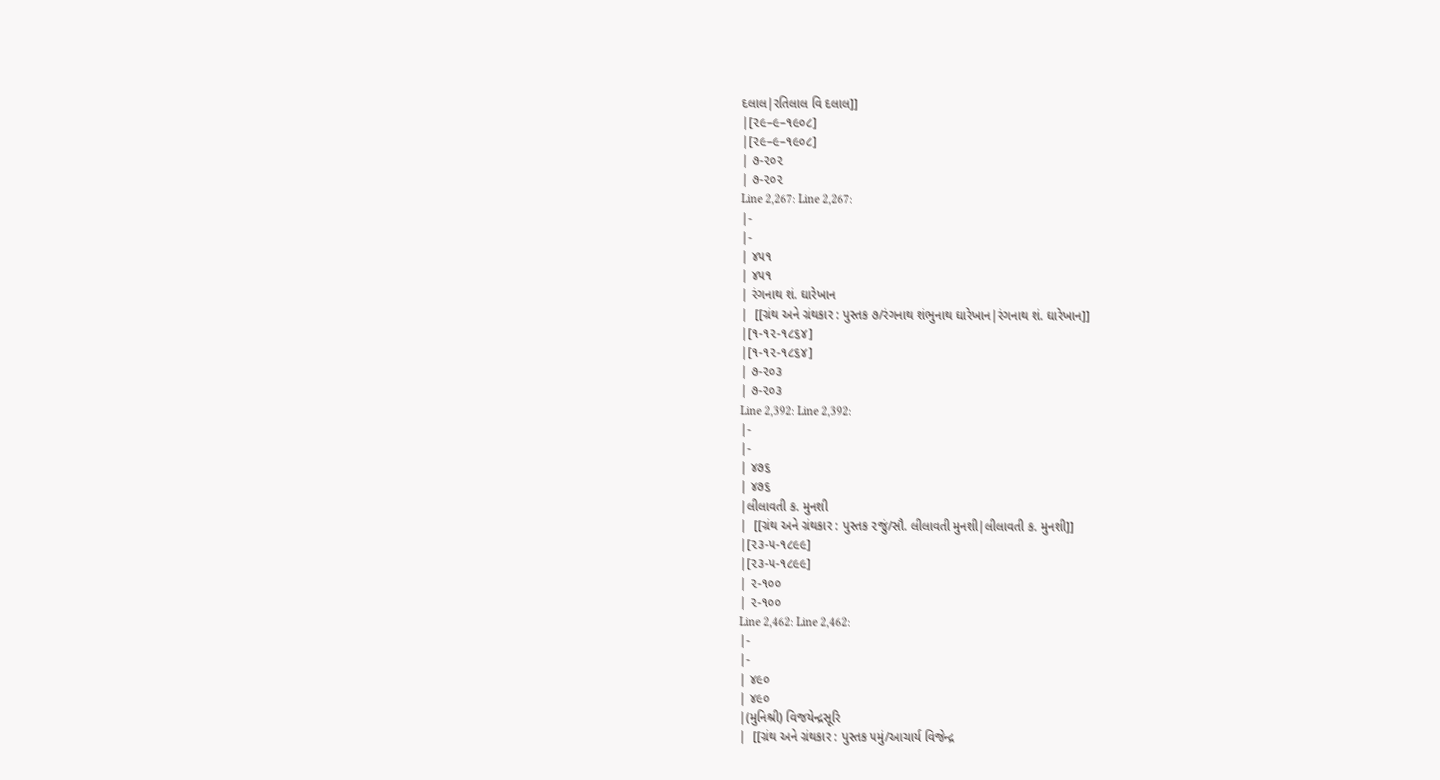દલાલ|રતિલાલ વિ દલાલ]]
|[૨૯–૯–૧૯૦૮]
|[૨૯–૯–૧૯૦૮]
| ૭-૨૦૨
| ૭-૨૦૨
Line 2,267: Line 2,267:
|-
|-
| ૪૫૧
| ૪૫૧
| રંગનાથ શં. ઘારેખાન
|  [[ગ્રંથ અને ગ્રંથકાર : પુસ્તક ૭/રંગનાથ શંભુનાથ ઘારેખાન|રંગનાથ શં. ઘારેખાન]]
|[૧-૧૨-૧૮૬૪]
|[૧-૧૨-૧૮૬૪]
| ૭-૨૦૩
| ૭-૨૦૩
Line 2,392: Line 2,392:
|-
|-
| ૪૭૬
| ૪૭૬
|લીલાવતી ક. મુનશી
|  [[ગ્રંથ અને ગ્રંથકાર : પુસ્તક ૨જું/સૌ. લીલાવતી મુનશી|લીલાવતી ક. મુનશી]]
|[૨૩-૫-૧૮૯૯]
|[૨૩-૫-૧૮૯૯]
| ૨-૧૦૦
| ૨-૧૦૦
Line 2,462: Line 2,462:
|-
|-
| ૪૯૦
| ૪૯૦
|(મુનિશ્રી) વિજયેન્દ્રસૂરિ
|  [[ગ્રંથ અને ગ્રંથકાર : પુસ્તક ૫મું/આચાર્ય વિજેન્દ્ર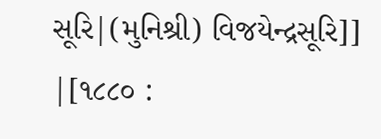સૂરિ|(મુનિશ્રી) વિજયેન્દ્રસૂરિ]]
|[૧૮૮૦ :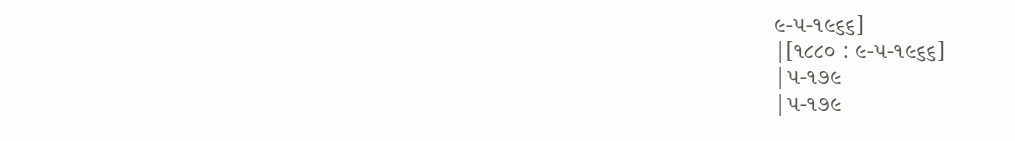૯-૫-૧૯૬૬]
|[૧૮૮૦ : ૯-૫-૧૯૬૬]
|૫-૧૭૯
|૫-૧૭૯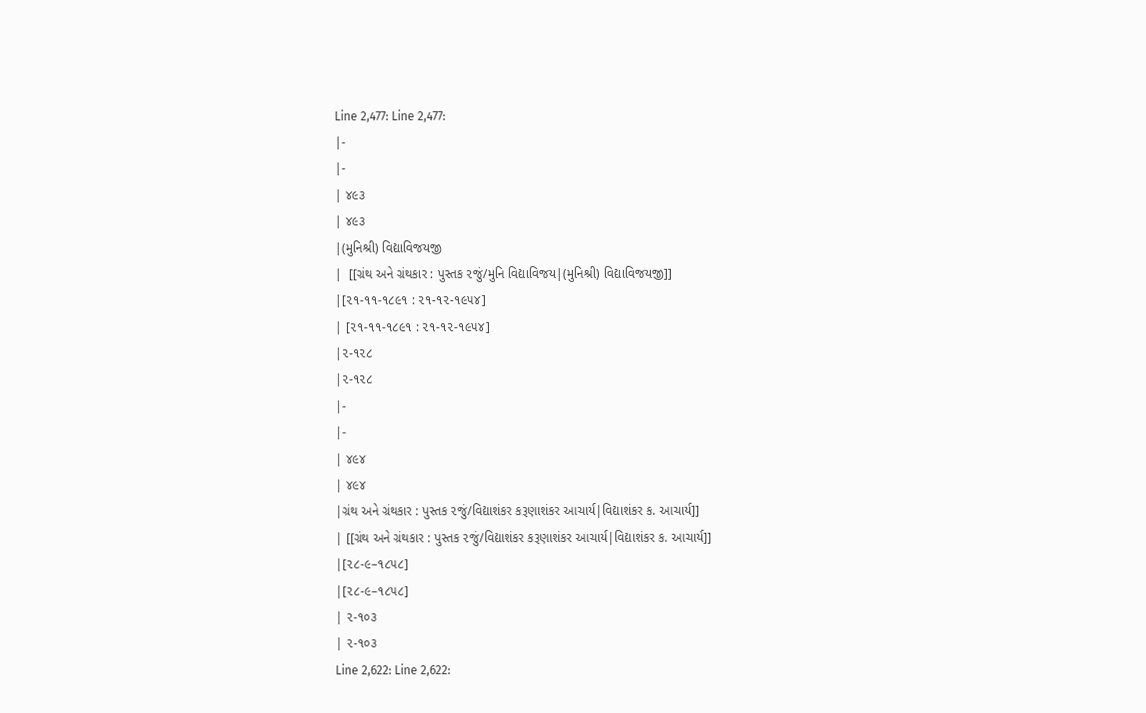Line 2,477: Line 2,477:
|-
|-
| ૪૯૩
| ૪૯૩
|(મુનિશ્રી) વિદ્યાવિજયજી
|  [[ગ્રંથ અને ગ્રંથકાર : પુસ્તક ૨જું/મુનિ વિદ્યાવિજય|(મુનિશ્રી) વિદ્યાવિજયજી]]
|[૨૧-૧૧-૧૮૯૧ : ૨૧-૧૨-૧૯૫૪]
| [૨૧-૧૧-૧૮૯૧ : ૨૧-૧૨-૧૯૫૪]
|૨-૧૨૮
|૨-૧૨૮
|-
|-
| ૪૯૪
| ૪૯૪
|ગ્રંથ અને ગ્રંથકાર : પુસ્તક ૨જું/વિદ્યાશંકર કરૂણાશંકર આચાર્ય|વિદ્યાશંકર ક. આચાર્ય]]
| [[ગ્રંથ અને ગ્રંથકાર : પુસ્તક ૨જું/વિદ્યાશંકર કરૂણાશંકર આચાર્ય|વિદ્યાશંકર ક. આચાર્ય]]
|[૨૮-૯–૧૮૫૮]
|[૨૮-૯–૧૮૫૮]
| ૨-૧૦૩
| ૨-૧૦૩
Line 2,622: Line 2,622: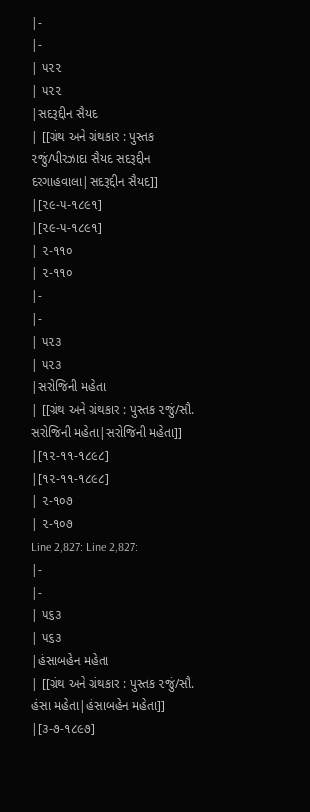|-
|-
| ૫૨૨
| ૫૨૨
|સદરૂદ્દીન સૈયદ
| [[ગ્રંથ અને ગ્રંથકાર : પુસ્તક ૨જું/પીરઝાદા સૈયદ સદરૂદ્દીન દરગાહવાલા|સદરૂદ્દીન સૈયદ]]
|[૨૯-૫-૧૮૯૧]
|[૨૯-૫-૧૮૯૧]
| ૨-૧૧૦
| ૨-૧૧૦
|-
|-
| ૫૨૩
| ૫૨૩
|સરોજિની મહેતા
| [[ગ્રંથ અને ગ્રંથકાર : પુસ્તક ૨જું/સૌ. સરોજિની મહેતા|સરોજિની મહેતા]]
|[૧૨-૧૧-૧૮૯૮]
|[૧૨-૧૧-૧૮૯૮]
| ૨-૧૦૭
| ૨-૧૦૭
Line 2,827: Line 2,827:
|-
|-
| ૫૬૩
| ૫૬૩
|હંસાબહેન મહેતા
| [[ગ્રંથ અને ગ્રંથકાર : પુસ્તક ૨જું/સૌ. હંસા મહેતા|હંસાબહેન મહેતા]]
|[૩-૭-૧૮૯૭]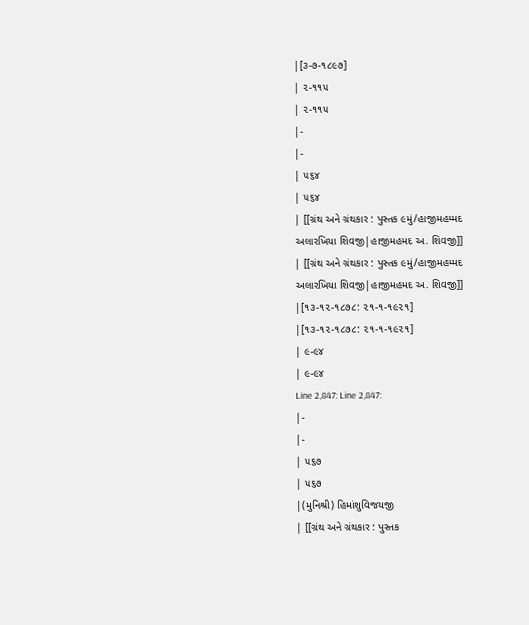|[૩-૭-૧૮૯૭]
| ૨-૧૧૫
| ૨-૧૧૫
|-
|-
| ૫૬૪
| ૫૬૪
| [[ગ્રંથ અને ગ્રંથકાર : પુસ્તક ૯મું/હાજીમહમ્મદ અલારખિયા શિવજી|હાજીમહમદ અ. શિવજી]]
| [[ગ્રંથ અને ગ્રંથકાર : પુસ્તક ૯મું/હાજીમહમ્મદ અલારખિયા શિવજી|હાજીમહમદ અ. શિવજી]]
|[૧૩-૧૨-૧૮૭૮: ૨૧-૧-૧૯૨૧]
|[૧૩-૧૨-૧૮૭૮: ૨૧-૧-૧૯૨૧]
| ૯-૯૪
| ૯-૯૪
Line 2,847: Line 2,847:
|-
|-
| ૫૬૭
| ૫૬૭
|(મુનિશ્રી) હિમાંશુવિજયજી
| [[ગ્રંથ અને ગ્રંથકાર : પુસ્તક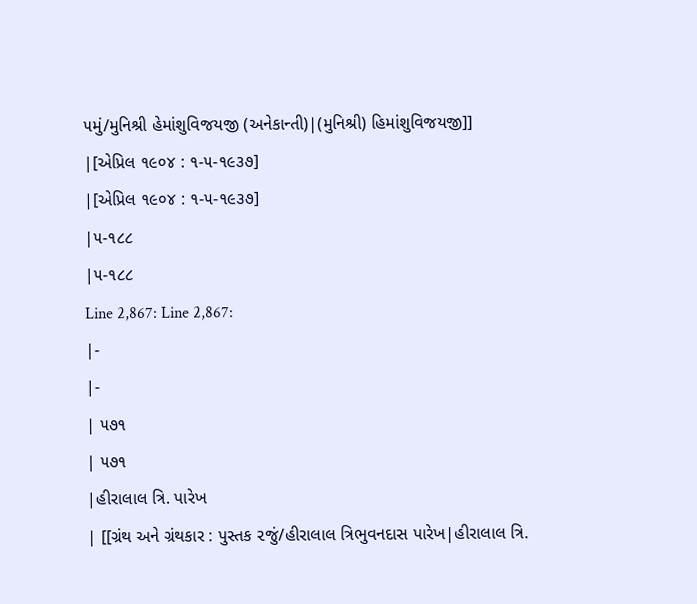૫મું/મુનિશ્રી હેમાંશુવિજયજી (અનેકાન્તી)|(મુનિશ્રી) હિમાંશુવિજયજી]]
|[એપ્રિલ ૧૯૦૪ : ૧-૫-૧૯૩૭]
|[એપ્રિલ ૧૯૦૪ : ૧-૫-૧૯૩૭]
|૫-૧૮૮
|૫-૧૮૮
Line 2,867: Line 2,867:
|-
|-
| ૫૭૧
| ૫૭૧
|હીરાલાલ ત્રિ. પારેખ
| [[ગ્રંથ અને ગ્રંથકાર : પુસ્તક ૨જું/હીરાલાલ ત્રિભુવનદાસ પારેખ|હીરાલાલ ત્રિ.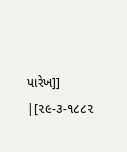પારેખ]]
|[૨૯-૩-૧૮૮૨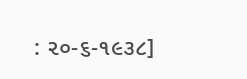: ૨૦-૬-૧૯૩૮]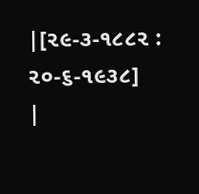|[૨૯-૩-૧૮૮૨ : ૨૦-૬-૧૯૩૮]
|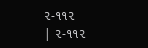૨-૧૧૨
| ૨-૧૧૨